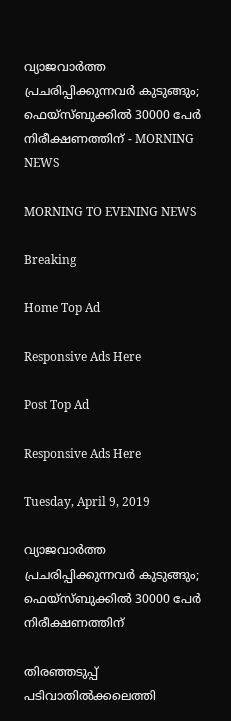വ്യാജവാര്‍ത്ത പ്രചരിപ്പിക്കുന്നവര്‍ കുടുങ്ങും; ഫെയ്‌സ്ബുക്കില്‍ 30000 പേര്‍ നിരീക്ഷണത്തിന് - MORNING NEWS

MORNING TO EVENING NEWS

Breaking

Home Top Ad

Responsive Ads Here

Post Top Ad

Responsive Ads Here

Tuesday, April 9, 2019

വ്യാജവാര്‍ത്ത പ്രചരിപ്പിക്കുന്നവര്‍ കുടുങ്ങും; ഫെയ്‌സ്ബുക്കില്‍ 30000 പേര്‍ നിരീക്ഷണത്തിന്

തിരഞ്ഞടുപ്പ് പടിവാതിൽക്കലെത്തി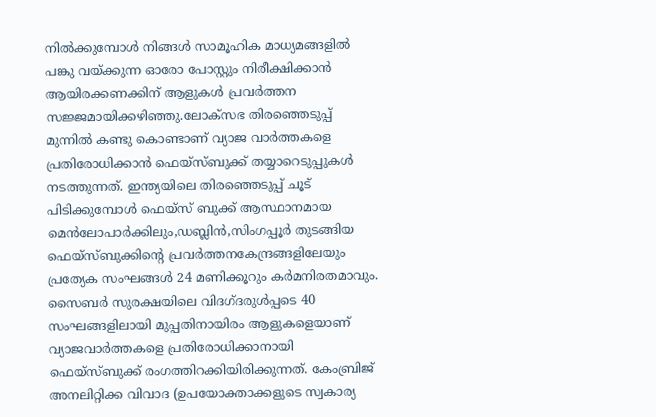നിൽക്കുമ്പോൾ നിങ്ങൾ സാമൂഹിക മാധ്യമങ്ങളിൽ പങ്കു വയ്ക്കുന്ന ഓരോ പോസ്റ്റും നിരീക്ഷിക്കാൻ ആയിരക്കണക്കിന് ആളുകൾ പ്രവർത്തന സജ്ജമായിക്കഴിഞ്ഞു.ലോക്സഭ തിരഞ്ഞെടുപ്പ് മുന്നിൽ കണ്ടു കൊണ്ടാണ് വ്യാജ വാർത്തകളെ പ്രതിരോധിക്കാൻ ഫെയ്സ്ബുക്ക് തയ്യാറെടുപ്പുകൾ നടത്തുന്നത്. ഇന്ത്യയിലെ തിരഞ്ഞെടുപ്പ് ചൂട് പിടിക്കുമ്പോൾ ഫെയ്സ് ബുക്ക് ആസ്ഥാനമായ മെൻലോപാർക്കിലും,ഡബ്ലിൻ,സിംഗപ്പൂർ തുടങ്ങിയ ഫെയ്സ്ബുക്കിന്റെ പ്രവർത്തനകേന്ദ്രങ്ങളിലേയും പ്രത്യേക സംഘങ്ങൾ 24 മണിക്കൂറും കർമനിരതമാവും. സൈബർ സുരക്ഷയിലെ വിദഗ്ദരുൾപ്പടെ 40 സംഘങ്ങളിലായി മുപ്പതിനായിരം ആളുകളെയാണ് വ്യാജവാർത്തകളെ പ്രതിരോധിക്കാനായി ഫെയ്സ്ബുക്ക് രംഗത്തിറക്കിയിരിക്കുന്നത്. കേംബ്രിജ് അനലിറ്റിക്ക വിവാദ (ഉപയോക്താക്കളുടെ സ്വകാര്യ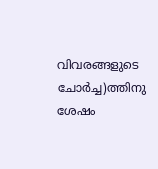വിവരങ്ങളുടെ ചോർച്ച)ത്തിനു ശേഷം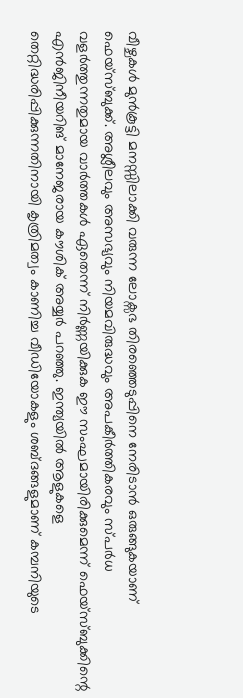വീഴ്ചകൾ മുൻകൂട്ടി മനസ്സിലാക്കി വരുന്ന ലോക്സഭ തിരഞ്ഞെടുപ്പിനെ നേരിടാൻ ഒരുങ്ങുകയാണ് ഫെയ്സ്ബുക്ക്. അശ്ലീലവും അസഭ്യവും നിയമവിരുദ്ധവും അപകീർത്തികരവും സ്പർധ വളർത്തുന്നതുമായ വാർത്തകൾ ഏതെന്ന് നിർണ്ണയിക്കുക ഈ സംഘമായിരിക്കുമെന്ന് ഫെയ്സ്ബുക്കിന്റെ എൻജിനീയറിങ് മാനേജരായ കൗശിക് അയ്യർ പറഞ്ഞു. ഇന്ത്യയിൽ ആളുകളെ തെറ്റിദ്ധരിപ്പിക്കുന്നതിനായി കൃത്രിമത്വം കാണിച്ച വീഡിയോകളും ശബ്ദങ്ങളുമാണ് കമ്പനിയുടെ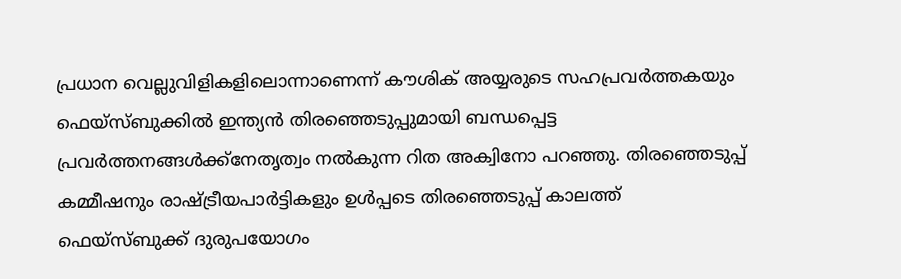പ്രധാന വെല്ലുവിളികളിലൊന്നാണെന്ന് കൗശിക് അയ്യരുടെ സഹപ്രവർത്തകയും ഫെയ്സ്ബുക്കിൽ ഇന്ത്യൻ തിരഞ്ഞെടുപ്പുമായി ബന്ധപ്പെട്ട പ്രവർത്തനങ്ങൾക്ക്നേതൃത്വം നൽകുന്ന റിത അക്വിനോ പറഞ്ഞു. തിരഞ്ഞെടുപ്പ് കമ്മീഷനും രാഷ്ട്രീയപാർട്ടികളും ഉൾപ്പടെ തിരഞ്ഞെടുപ്പ് കാലത്ത് ഫെയ്സ്ബുക്ക് ദുരുപയോഗം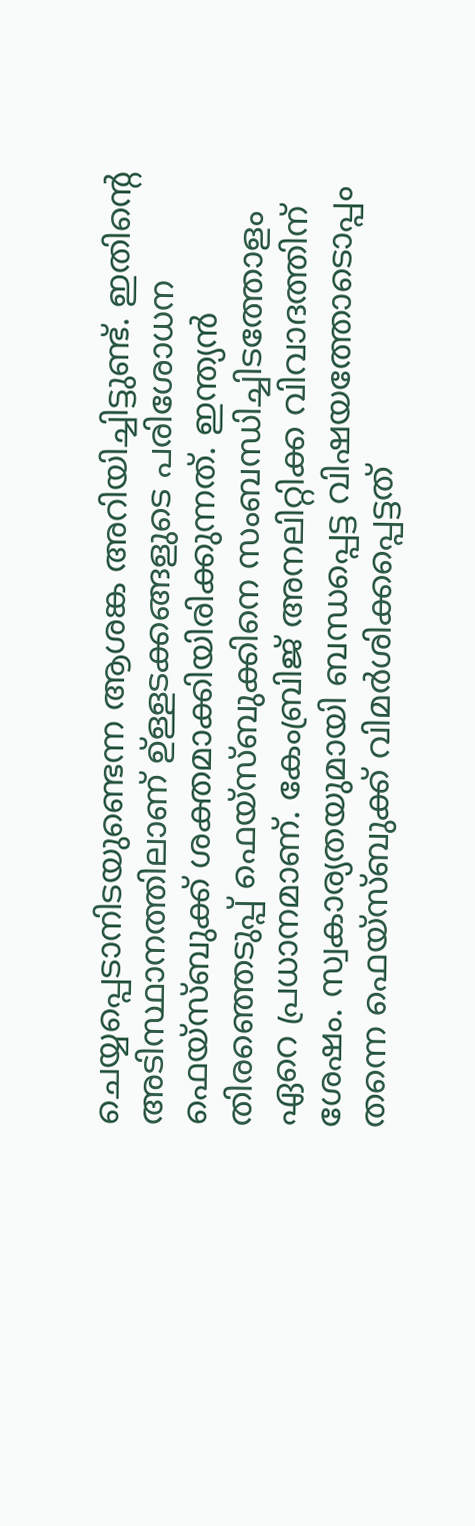ചെയ്യപ്പെടാനിടയുണ്ടെന്ന ആശങ്ക അറിയിച്ചിട്ടുണ്ട്. ഇതിന്റെ അടിസ്ഥാനത്തിലാണ് ഉ്ള്ളടക്കങ്ങളുടെ പരിശോധന ഫെയ്സ്ബുക്ക് ശക്തമാക്കിയിരിക്കുന്നത്. ഇന്ത്യൻ തിരഞ്ഞെടുപ്പ് ഫെയ്സ്ബുക്കിനെ സംബന്ധിച്ചിടത്തോളം ഏറെ പ്രധാനമാണ്. കേംബ്രിജ് അനലിറ്റിക്ക വിവാദത്തിന് ശേഷം. സ്വകാര്യതയുമായി ബന്ധപ്പെട്ട വിഷയത്തോടൊപ്പം തന്നെ ഫെയ്സ്ബുക്ക് വിമർശിക്കപ്പെട്ടത്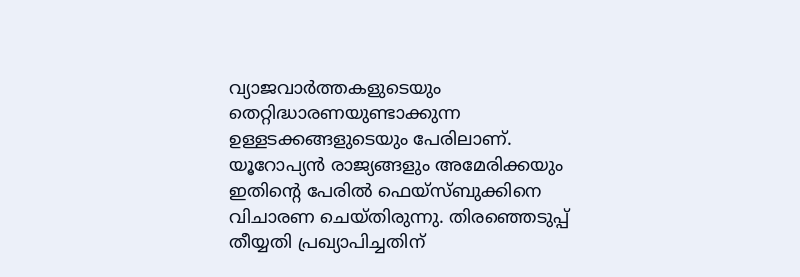വ്യാജവാർത്തകളുടെയും തെറ്റിദ്ധാരണയുണ്ടാക്കുന്ന ഉള്ളടക്കങ്ങളുടെയും പേരിലാണ്. യൂറോപ്യൻ രാജ്യങ്ങളും അമേരിക്കയും ഇതിന്റെ പേരിൽ ഫെയ്സ്ബുക്കിനെ വിചാരണ ചെയ്തിരുന്നു. തിരഞ്ഞെടുപ്പ് തീയ്യതി പ്രഖ്യാപിച്ചതിന്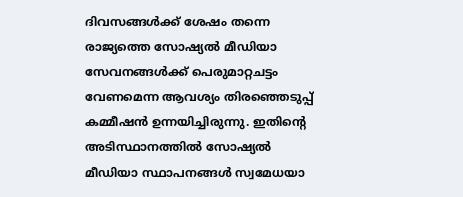ദിവസങ്ങൾക്ക് ശേഷം തന്നെ രാജ്യത്തെ സോഷ്യൽ മീഡിയാ സേവനങ്ങൾക്ക് പെരുമാറ്റചട്ടം വേണമെന്ന ആവശ്യം തിരഞ്ഞെടുപ്പ് കമ്മീഷൻ ഉന്നയിച്ചിരുന്നു. ഇതിന്റെ അടിസ്ഥാനത്തിൽ സോഷ്യൽ മീഡിയാ സ്ഥാപനങ്ങൾ സ്വമേധയാ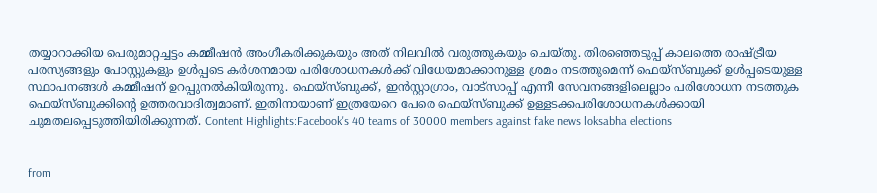തയ്യാറാക്കിയ പെരുമാറ്റച്ചട്ടം കമ്മീഷൻ അംഗീകരിക്കുകയും അത് നിലവിൽ വരുത്തുകയും ചെയ്തു. തിരഞ്ഞെടുപ്പ് കാലത്തെ രാഷ്ട്രീയ പരസ്യങ്ങളും പോസ്റ്റുകളും ഉൾപ്പടെ കർശനമായ പരിശോധനകൾക്ക് വിധേയമാക്കാനുള്ള ശ്രമം നടത്തുമെന്ന് ഫെയ്സ്ബുക്ക് ഉൾപ്പടെയുള്ള സ്ഥാപനങ്ങൾ കമ്മീഷന് ഉറപ്പുനൽകിയിരുന്നു. ഫെയ്സ്ബുക്ക്, ഇൻസ്റ്റാഗ്രാം, വാട്സാപ്പ് എന്നീ സേവനങ്ങളിലെല്ലാം പരിശോധന നടത്തുക ഫെയ്സ്ബുക്കിന്റെ ഉത്തരവാദിത്വമാണ്. ഇതിനായാണ് ഇത്രയേറെ പേരെ ഫെയ്സ്ബുക്ക് ഉള്ളടക്കപരിശോധനകൾക്കായി ചുമതലപ്പെടുത്തിയിരിക്കുന്നത്. Content Highlights:Facebook's 40 teams of 30000 members against fake news loksabha elections


from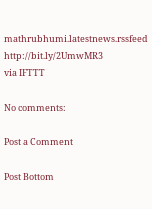mathrubhumi.latestnews.rssfeed http://bit.ly/2UmwMR3
via IFTTT

No comments:

Post a Comment

Post Bottom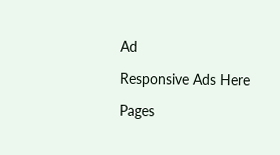Ad

Responsive Ads Here

Pages